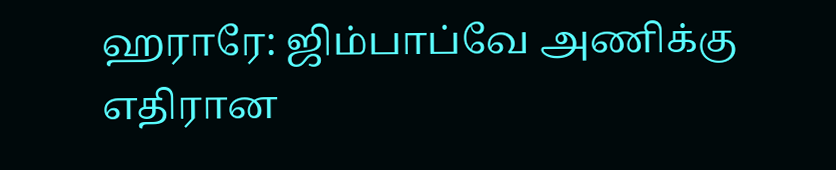ஹராரே: ஜிம்பாப்வே அணிக்கு எதிரான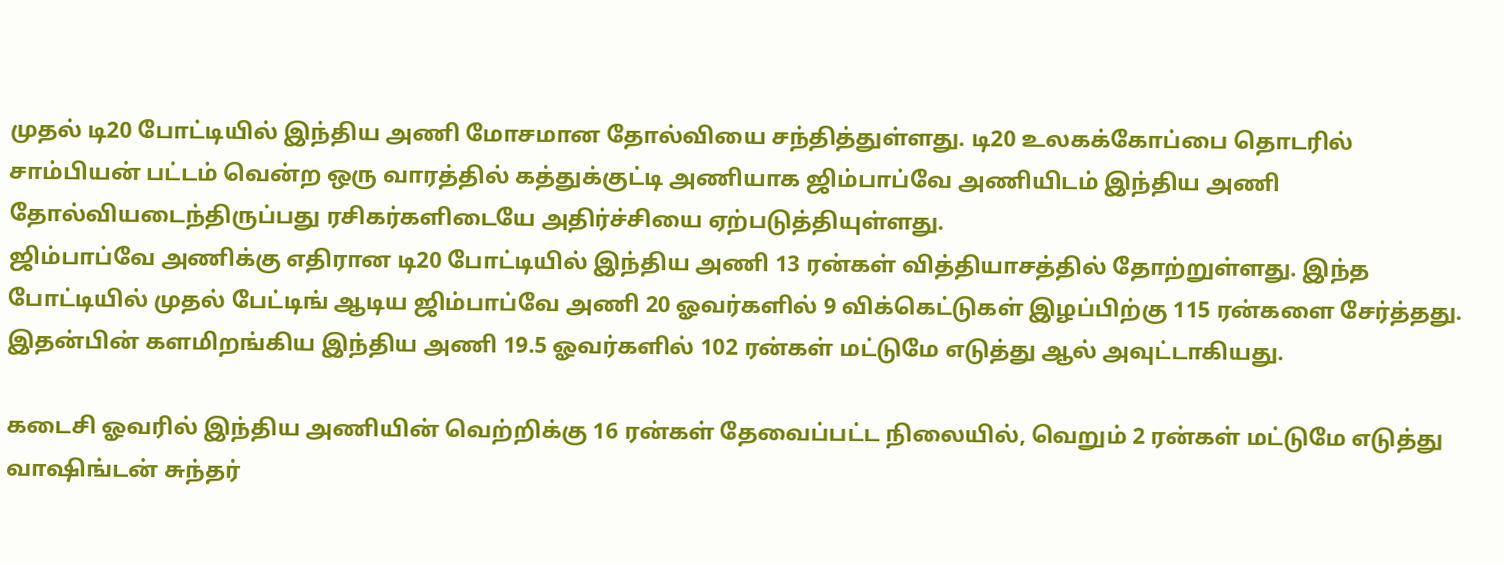முதல் டி20 போட்டியில் இந்திய அணி மோசமான தோல்வியை சந்தித்துள்ளது. டி20 உலகக்கோப்பை தொடரில் சாம்பியன் பட்டம் வென்ற ஒரு வாரத்தில் கத்துக்குட்டி அணியாக ஜிம்பாப்வே அணியிடம் இந்திய அணி தோல்வியடைந்திருப்பது ரசிகர்களிடையே அதிர்ச்சியை ஏற்படுத்தியுள்ளது.
ஜிம்பாப்வே அணிக்கு எதிரான டி20 போட்டியில் இந்திய அணி 13 ரன்கள் வித்தியாசத்தில் தோற்றுள்ளது. இந்த போட்டியில் முதல் பேட்டிங் ஆடிய ஜிம்பாப்வே அணி 20 ஓவர்களில் 9 விக்கெட்டுகள் இழப்பிற்கு 115 ரன்களை சேர்த்தது. இதன்பின் களமிறங்கிய இந்திய அணி 19.5 ஓவர்களில் 102 ரன்கள் மட்டுமே எடுத்து ஆல் அவுட்டாகியது.

கடைசி ஓவரில் இந்திய அணியின் வெற்றிக்கு 16 ரன்கள் தேவைப்பட்ட நிலையில், வெறும் 2 ரன்கள் மட்டுமே எடுத்து வாஷிங்டன் சுந்தர்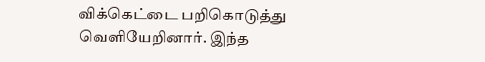விக்கெட்டை பறிகொடுத்து வெளியேறினார். இந்த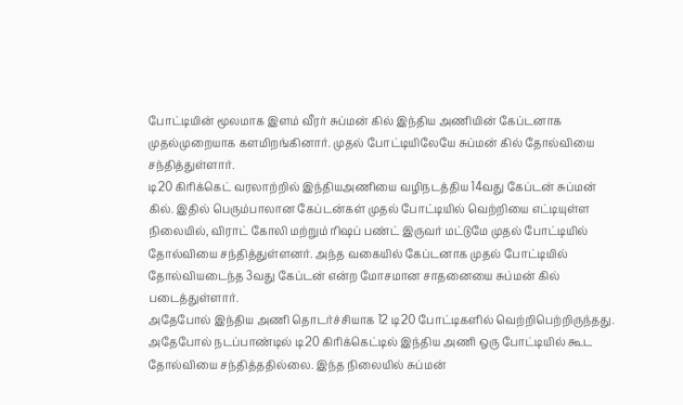போட்டியின் மூலமாக இளம் வீரர் சுப்மன் கில் இந்திய அணியின் கேப்டனாக முதல்முறையாக களமிறங்கினார். முதல் போட்டியிலேயே சுப்மன் கில் தோல்வியை சந்தித்துள்ளார்.
டி20 கிரிக்கெட் வரலாற்றில் இந்தியஅணியை வழிநடத்திய 14வது கேப்டன் சுப்மன் கில். இதில் பெரும்பாலான கேப்டன்கள் முதல் போட்டியில் வெற்றியை எட்டியுள்ள நிலையில், விராட் கோலி மற்றும் ரிஷப் பண்ட் இருவர் மட்டுமே முதல் போட்டியில் தோல்வியை சந்தித்துள்ளனர். அந்த வகையில் கேப்டனாக முதல் போட்டியில் தோல்வியடைந்த 3வது கேப்டன் என்ற மோசமான சாதனையை சுப்மன் கில் படைத்துள்ளார்.
அதேபோல் இந்திய அணி தொடர்ச்சியாக 12 டி20 போட்டிகளில் வெற்றிபெற்றிருந்தது. அதேபோல் நடப்பாண்டில் டி20 கிரிக்கெட்டில் இந்திய அணி ஒரு போட்டியில் கூட தோல்வியை சந்தித்ததில்லை. இந்த நிலையில் சுப்மன்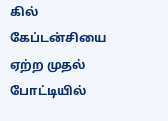கில் கேப்டன்சியை ஏற்ற முதல் போட்டியில்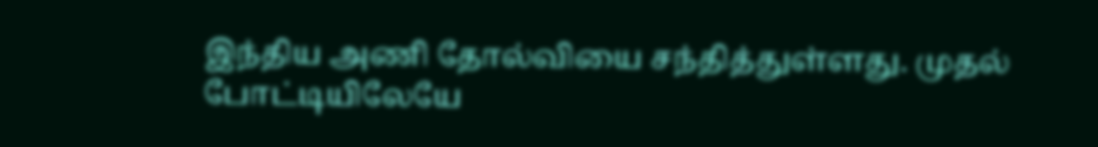இந்திய அணி தோல்வியை சந்தித்துள்ளது. முதல் போட்டியிலேயே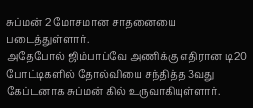சுப்மன் 2 மோசமான சாதனையை படைத்துள்ளார்.
அதேபோல் ஜிம்பாப்வே அணிக்கு எதிரான டி20 போட்டிகளில் தோல்வியை சந்தித்த 3வது கேப்டனாக சுப்மன் கில் உருவாகியுள்ளார்.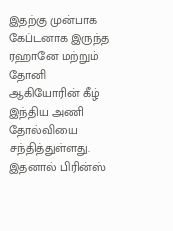இதற்கு முன்பாக கேப்டனாக இருந்த ரஹானே மற்றும் தோனி ஆகியோரின் கீழ் இந்திய அணி தோல்வியை சந்தித்துள்ளது. இதனால் பிரின்ஸ்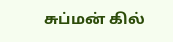சுப்மன் கில்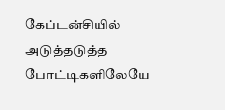கேப்டன்சியில் அடுத்தடுத்த போட்டிகளிலேயே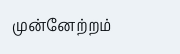முன்னேற்றம்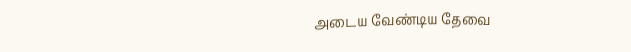அடைய வேண்டிய தேவை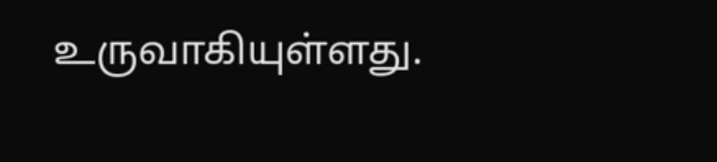உருவாகியுள்ளது.